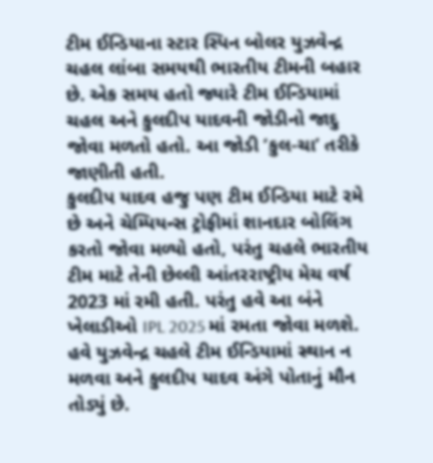ટીમ ઈન્ડિયાના સ્ટાર સ્પિન બોલર યુઝવેન્દ્ર ચહલ લાંબા સમયથી ભારતીય ટીમની બહાર છે. એક સમય હતો જ્યારે ટીમ ઈન્ડિયામાં ચહલ અને કુલદીપ યાદવની જોડીનો જાદુ જોવા મળતો હતો. આ જોડી ‘કુલ-ચા’ તરીકે જાણીતી હતી.
કુલદીપ યાદવ હજુ પણ ટીમ ઈન્ડિયા માટે રમે છે અને ચેમ્પિયન્સ ટ્રોફીમાં શાનદાર બોલિંગ કરતો જોવા મળ્યો હતો, પરંતુ ચહલે ભારતીય ટીમ માટે તેની છેલ્લી આંતરરાષ્ટ્રીય મેચ વર્ષ 2023 માં રમી હતી. પરંતુ હવે આ બંને ખેલાડીઓ IPL 2025 માં રમતા જોવા મળશે. હવે યુઝવેન્દ્ર ચહલે ટીમ ઈન્ડિયામાં સ્થાન ન મળવા અને કુલદીપ યાદવ અંગે પોતાનું મૌન તોડ્યું છે.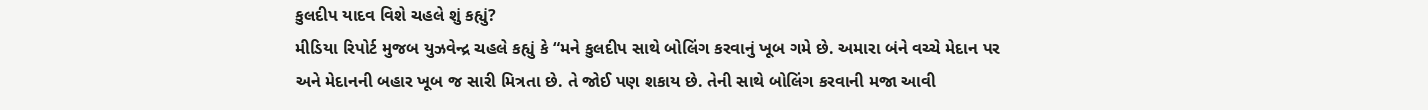કુલદીપ યાદવ વિશે ચહલે શું કહ્યું?
મીડિયા રિપોર્ટ મુજબ યુઝવેન્દ્ર ચહલે કહ્યું કે “મને કુલદીપ સાથે બોલિંગ કરવાનું ખૂબ ગમે છે. અમારા બંને વચ્ચે મેદાન પર અને મેદાનની બહાર ખૂબ જ સારી મિત્રતા છે. તે જોઈ પણ શકાય છે. તેની સાથે બોલિંગ કરવાની મજા આવી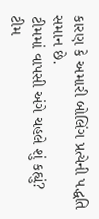કારણ કે અમારી બોલિંગ પ્રત્યેની પદ્ધતિ સમાન છે.
ટીમમાં વાપસી અંગે ચહલે શું કહ્યું?
ટીમ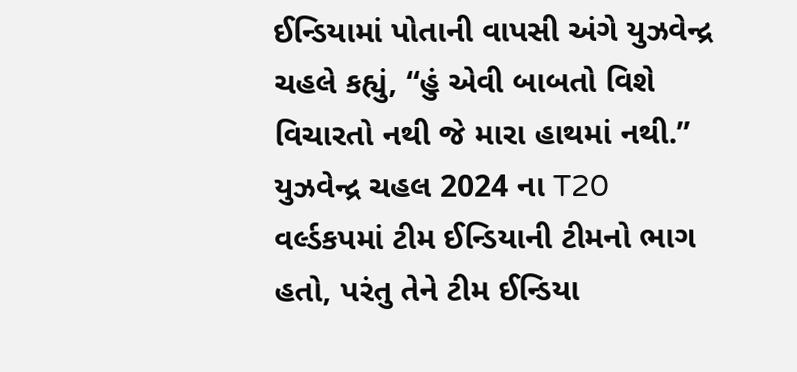ઈન્ડિયામાં પોતાની વાપસી અંગે યુઝવેન્દ્ર ચહલે કહ્યું, “હું એવી બાબતો વિશે વિચારતો નથી જે મારા હાથમાં નથી.” યુઝવેન્દ્ર ચહલ 2024 ના T20 વર્લ્ડકપમાં ટીમ ઈન્ડિયાની ટીમનો ભાગ હતો, પરંતુ તેને ટીમ ઈન્ડિયા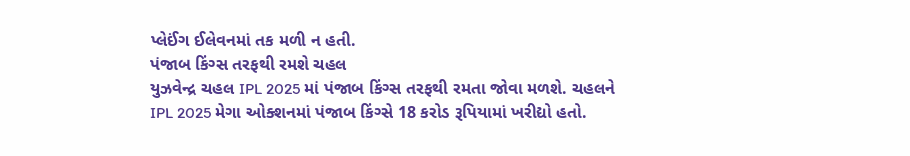પ્લેઈંગ ઈલેવનમાં તક મળી ન હતી.
પંજાબ કિંગ્સ તરફથી રમશે ચહલ
યુઝવેન્દ્ર ચહલ IPL 2025 માં પંજાબ કિંગ્સ તરફથી રમતા જોવા મળશે. ચહલને IPL 2025 મેગા ઓક્શનમાં પંજાબ કિંગ્સે 18 કરોડ રૂપિયામાં ખરીદ્યો હતો.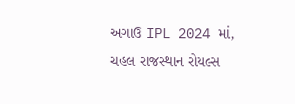અગાઉ IPL 2024 માં, ચહલ રાજસ્થાન રોયલ્સ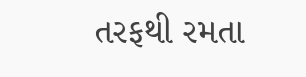તરફથી રમતા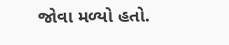જોવા મળ્યો હતો.